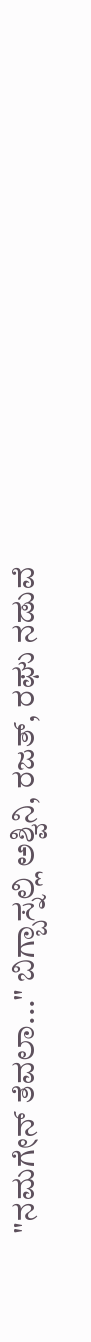"ನಮಗೇನ್ ತೆವಲಾ..." ಬಿಗ್ಬಾಸ್ನಲ್ಲಿ ಅಶ್ವಿನಿ, ರಜತ್, ರಘು ನಡುವೆ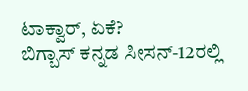ಟಾಕ್ವಾರ್, ಏಕೆ?
ಬಿಗ್ಬಾಸ್ ಕನ್ನಡ ಸೀಸನ್-12ರಲ್ಲಿ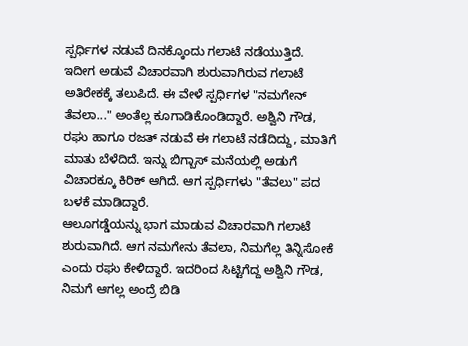ಸ್ಪರ್ಧಿಗಳ ನಡುವೆ ದಿನಕ್ಕೊಂದು ಗಲಾಟೆ ನಡೆಯುತ್ತಿದೆ. ಇದೀಗ ಅಡುವೆ ವಿಚಾರವಾಗಿ ಶುರುವಾಗಿರುವ ಗಲಾಟೆ ಅತಿರೇಕಕ್ಕೆ ತಲುಪಿದೆ. ಈ ವೇಳೆ ಸ್ಪರ್ಧಿಗಳ "ನಮಗೇನ್ ತೆವಲಾ..." ಅಂತೆಲ್ಲ ಕೂಗಾಡಿಕೊಂಡಿದ್ದಾರೆ. ಅಶ್ವಿನಿ ಗೌಡ, ರಘು ಹಾಗೂ ರಜತ್ ನಡುವೆ ಈ ಗಲಾಟೆ ನಡೆದಿದ್ದು, ಮಾತಿಗೆ ಮಾತು ಬೆಳೆದಿದೆ. ಇನ್ನು ಬಿಗ್ಬಾಸ್ ಮನೆಯಲ್ಲಿ ಅಡುಗೆ ವಿಚಾರಕ್ಕೂ ಕಿರಿಕ್ ಆಗಿದೆ. ಆಗ ಸ್ಪರ್ಧಿಗಳು "ತೆವಲು" ಪದ ಬಳಕೆ ಮಾಡಿದ್ದಾರೆ.
ಆಲೂಗಡ್ಡೆಯನ್ನು ಭಾಗ ಮಾಡುವ ವಿಚಾರವಾಗಿ ಗಲಾಟೆ ಶುರುವಾಗಿದೆ. ಆಗ ನಮಗೇನು ತೆವಲಾ, ನಿಮಗೆಲ್ಲ ತಿನ್ನಿಸೋಕೆ ಎಂದು ರಘು ಕೇಳಿದ್ದಾರೆ. ಇದರಿಂದ ಸಿಟ್ಟಿಗೆದ್ದ ಅಶ್ವಿನಿ ಗೌಡ, ನಿಮಗೆ ಆಗಲ್ಲ ಅಂದ್ರೆ ಬಿಡಿ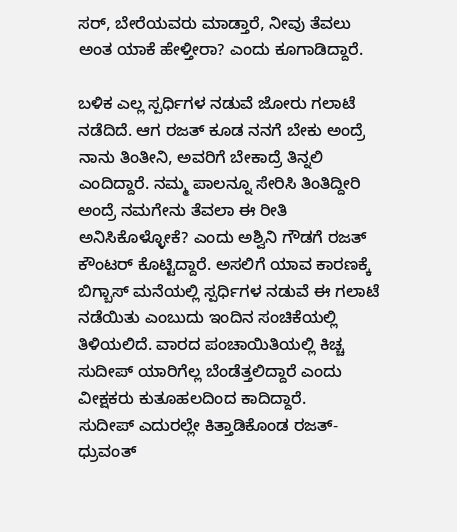ಸರ್, ಬೇರೆಯವರು ಮಾಡ್ತಾರೆ, ನೀವು ತೆವಲು ಅಂತ ಯಾಕೆ ಹೇಳ್ತೀರಾ? ಎಂದು ಕೂಗಾಡಿದ್ದಾರೆ.

ಬಳಿಕ ಎಲ್ಲ ಸ್ಪರ್ಧಿಗಳ ನಡುವೆ ಜೋರು ಗಲಾಟೆ ನಡೆದಿದೆ. ಆಗ ರಜತ್ ಕೂಡ ನನಗೆ ಬೇಕು ಅಂದ್ರೆ ನಾನು ತಿಂತೀನಿ, ಅವರಿಗೆ ಬೇಕಾದ್ರೆ ತಿನ್ನಲಿ ಎಂದಿದ್ದಾರೆ. ನಮ್ಮ ಪಾಲನ್ನೂ ಸೇರಿಸಿ ತಿಂತಿದ್ದೀರಿ ಅಂದ್ರೆ ನಮಗೇನು ತೆವಲಾ ಈ ರೀತಿ ಅನಿಸಿಕೊಳ್ಳೋಕೆ? ಎಂದು ಅಶ್ವಿನಿ ಗೌಡಗೆ ರಜತ್ ಕೌಂಟರ್ ಕೊಟ್ಟಿದ್ದಾರೆ. ಅಸಲಿಗೆ ಯಾವ ಕಾರಣಕ್ಕೆ ಬಿಗ್ಬಾಸ್ ಮನೆಯಲ್ಲಿ ಸ್ಪರ್ಧಿಗಳ ನಡುವೆ ಈ ಗಲಾಟೆ ನಡೆಯಿತು ಎಂಬುದು ಇಂದಿನ ಸಂಚಿಕೆಯಲ್ಲಿ ತಿಳಿಯಲಿದೆ. ವಾರದ ಪಂಚಾಯಿತಿಯಲ್ಲಿ ಕಿಚ್ಚ ಸುದೀಪ್ ಯಾರಿಗೆಲ್ಲ ಬೆಂಡೆತ್ತಲಿದ್ದಾರೆ ಎಂದು ವೀಕ್ಷಕರು ಕುತೂಹಲದಿಂದ ಕಾದಿದ್ದಾರೆ.
ಸುದೀಪ್ ಎದುರಲ್ಲೇ ಕಿತ್ತಾಡಿಕೊಂಡ ರಜತ್-ಧ್ರುವಂತ್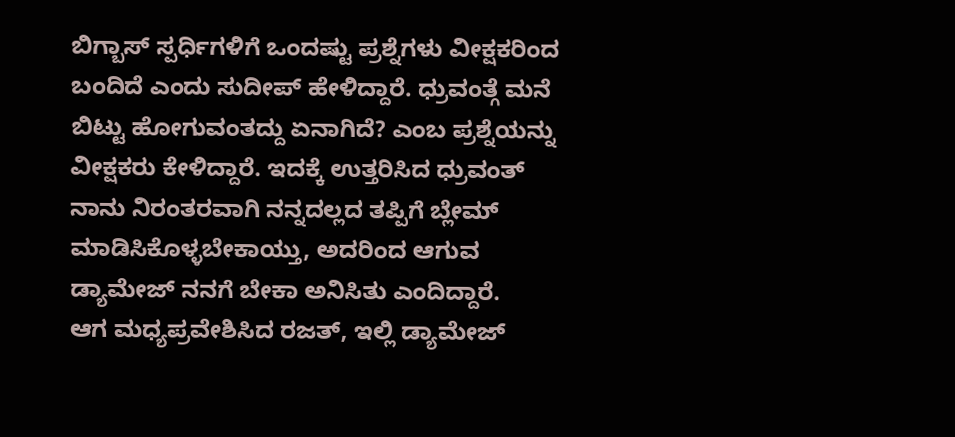ಬಿಗ್ಬಾಸ್ ಸ್ಪರ್ಧಿಗಳಿಗೆ ಒಂದಷ್ಟು ಪ್ರಶ್ನೆಗಳು ವೀಕ್ಷಕರಿಂದ ಬಂದಿದೆ ಎಂದು ಸುದೀಪ್ ಹೇಳಿದ್ದಾರೆ. ಧ್ರುವಂತ್ಗೆ ಮನೆ ಬಿಟ್ಟು ಹೋಗುವಂತದ್ದು ಏನಾಗಿದೆ? ಎಂಬ ಪ್ರಶ್ನೆಯನ್ನು ವೀಕ್ಷಕರು ಕೇಳಿದ್ದಾರೆ. ಇದಕ್ಕೆ ಉತ್ತರಿಸಿದ ಧ್ರುವಂತ್ ನಾನು ನಿರಂತರವಾಗಿ ನನ್ನದಲ್ಲದ ತಪ್ಪಿಗೆ ಬ್ಲೇಮ್ ಮಾಡಿಸಿಕೊಳ್ಳಬೇಕಾಯ್ತು, ಅದರಿಂದ ಆಗುವ ಡ್ಯಾಮೇಜ್ ನನಗೆ ಬೇಕಾ ಅನಿಸಿತು ಎಂದಿದ್ದಾರೆ.
ಆಗ ಮಧ್ಯಪ್ರವೇಶಿಸಿದ ರಜತ್, ಇಲ್ಲಿ ಡ್ಯಾಮೇಜ್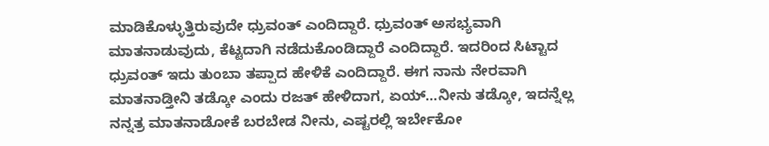ಮಾಡಿಕೊಳ್ಳುತ್ತಿರುವುದೇ ಧ್ರುವಂತ್ ಎಂದಿದ್ದಾರೆ. ಧ್ರುವಂತ್ ಅಸಭ್ಯವಾಗಿ ಮಾತನಾಡುವುದು, ಕೆಟ್ಟದಾಗಿ ನಡೆದುಕೊಂಡಿದ್ದಾರೆ ಎಂದಿದ್ದಾರೆ. ಇದರಿಂದ ಸಿಟ್ಟಾದ ಧ್ರುವಂತ್ ಇದು ತುಂಬಾ ತಪ್ಪಾದ ಹೇಳಿಕೆ ಎಂದಿದ್ದಾರೆ. ಈಗ ನಾನು ನೇರವಾಗಿ ಮಾತನಾಡ್ತೀನಿ ತಡ್ಕೋ ಎಂದು ರಜತ್ ಹೇಳಿದಾಗ, ಏಯ್...ನೀನು ತಡ್ಕೋ, ಇದನ್ನೆಲ್ಲ ನನ್ನತ್ರ ಮಾತನಾಡೋಕೆ ಬರಬೇಡ ನೀನು, ಎಷ್ಟರಲ್ಲಿ ಇರ್ಬೇಕೋ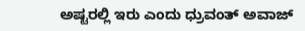ಅಷ್ಟರಲ್ಲಿ ಇರು ಎಂದು ಧ್ರುವಂತ್ ಅವಾಜ್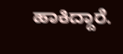ಹಾಕಿದ್ದಾರೆ.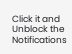Click it and Unblock the Notifications